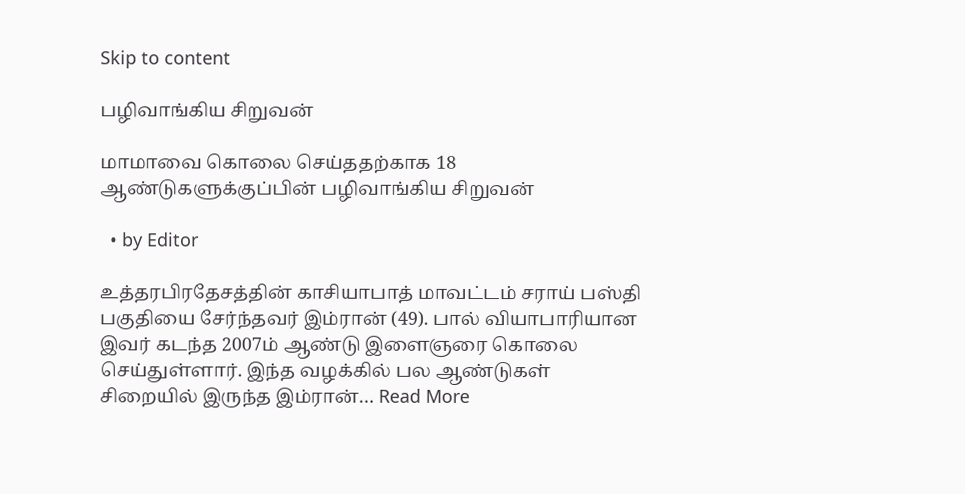Skip to content

பழிவாங்கிய சிறுவன்

மாமாவை கொலை செய்ததற்காக 18 ஆண்டுகளுக்குப்பின் பழிவாங்கிய சிறுவன்

  • by Editor

உத்தரபிரதேசத்தின் காசியாபாத் மாவட்டம் சராய் பஸ்தி பகுதியை சேர்ந்தவர் இம்ரான் (49). பால் வியாபாரியான இவர் கடந்த 2007ம் ஆண்டு இளைஞரை கொலை செய்துள்ளார். இந்த வழக்கில் பல ஆண்டுகள் சிறையில் இருந்த இம்ரான்… Read More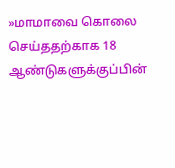»மாமாவை கொலை செய்ததற்காக 18 ஆண்டுகளுக்குப்பின்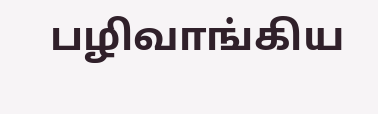பழிவாங்கிய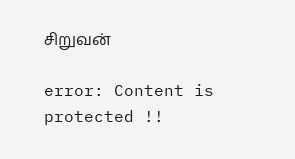சிறுவன்

error: Content is protected !!